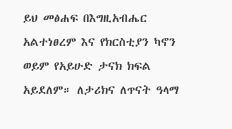ይህ መፅሐፍ በእግዚአብሔር አልተነፀረም እና የክርስቲያን ካኖን ወይም የአይሁድ ታናክ ክፍል አይደለም። ለታሪክና ለጥናት ዓላማ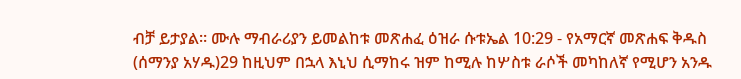ብቻ ይታያል። ሙሉ ማብራሪያን ይመልከቱ መጽሐፈ ዕዝራ ሱቱኤል 10:29 - የአማርኛ መጽሐፍ ቅዱስ (ሰማንያ አሃዱ)29 ከዚህም በኋላ እኒህ ሲማከሩ ዝም ከሚሉ ከሦስቱ ራሶች መካከለኛ የሚሆን አንዱ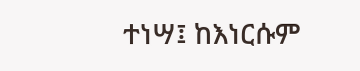ተነሣ፤ ከእነርሱም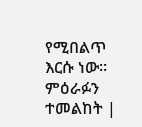የሚበልጥ እርሱ ነው። ምዕራፉን ተመልከት |